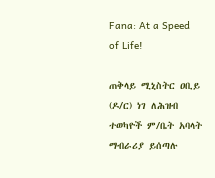Fana: At a Speed of Life!

ጠቅላይ ሚኒስትር ዐቢይ (ዶ/ር) ነገ ለሕዝብ ተወካዮች ም/ቤት አባላት ማብራሪያ ይሰጣሉ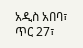አዲስ አበባ፣ ጥር 27፣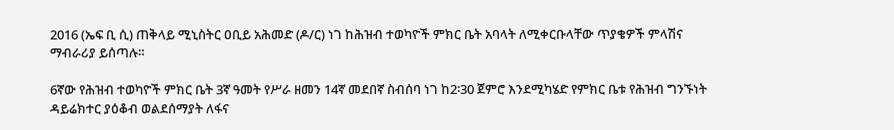2016 (ኤፍ ቢ ሲ) ጠቅላይ ሚኒስትር ዐቢይ አሕመድ (ዶ/ር) ነገ ከሕዝብ ተወካዮች ምክር ቤት አባላት ለሚቀርቡላቸው ጥያቄዎች ምላሽና ማብራሪያ ይሰጣሉ።

6ኛው የሕዝብ ተወካዮች ምክር ቤት 3ኛ ዓመት የሥራ ዘመን 14ኛ መደበኛ ስብሰባ ነገ ከ2፡30 ጀምሮ እንደሚካሄድ የምክር ቤቱ የሕዝብ ግንኙነት ዳይሬክተር ያዕቆብ ወልደሰማያት ለፋና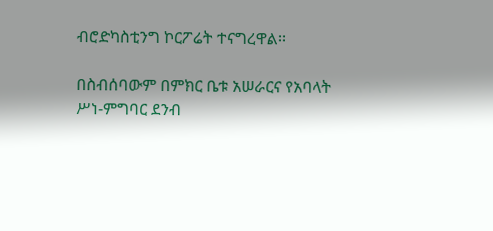ብሮድካስቲንግ ኮርፖሬት ተናግረዋል፡፡

በስብሰባውም በምክር ቤቱ አሠራርና የአባላት ሥነ-ምግባር ደንብ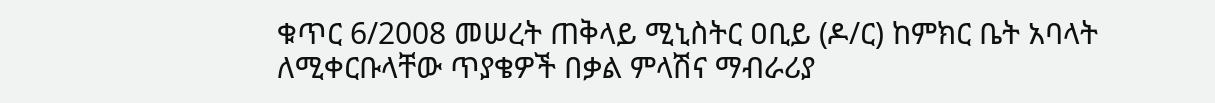ቁጥር 6/2008 መሠረት ጠቅላይ ሚኒስትር ዐቢይ (ዶ/ር) ከምክር ቤት አባላት ለሚቀርቡላቸው ጥያቄዎች በቃል ምላሽና ማብራሪያ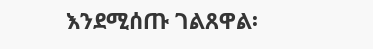እንደሚሰጡ ገልጸዋል፡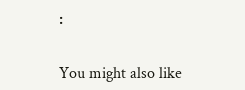፡

You might also like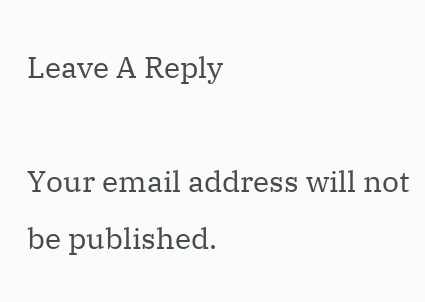Leave A Reply

Your email address will not be published.